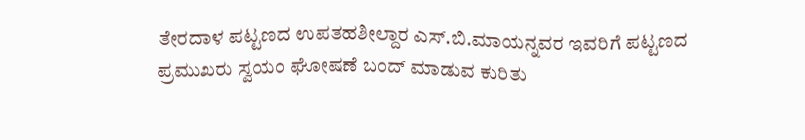ತೇರದಾಳ ಪಟ್ಟಣದ ಉಪತಹಶೀಲ್ದಾರ ಎಸ್.ಬಿ.ಮಾಯನ್ನವರ ಇವರಿಗೆ ಪಟ್ಟಣದ ಪ್ರಮುಖರು ಸ್ವಯಂ ಘೋಷಣೆ ಬಂದ್ ಮಾಡುವ ಕುರಿತು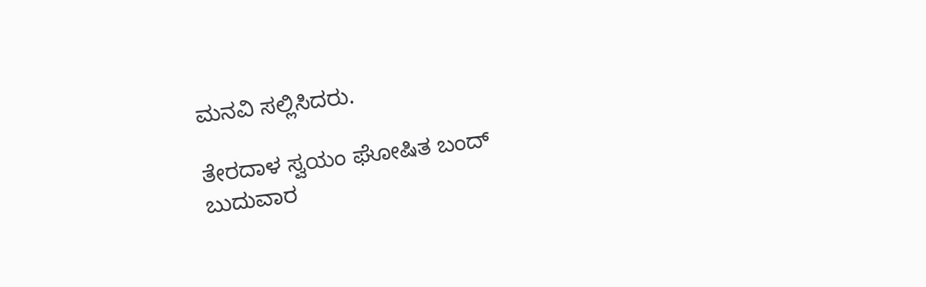ಮನವಿ ಸಲ್ಲಿಸಿದರು.

ತೇರದಾಳ ಸ್ವಯಂ ಘೋಷಿತ ಬಂದ್ ಬುದುವಾರ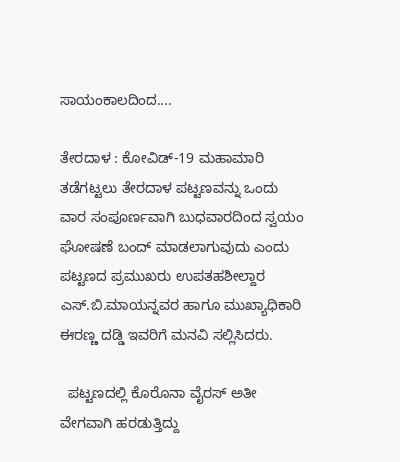ಸಾಯಂಕಾಲದಿಂದ....

ತೇರದಾಳ : ಕೋವಿಡ್-19 ಮಹಾಮಾರಿ ತಡೆಗಟ್ಟಲು ತೇರದಾಳ ಪಟ್ಟಣವನ್ನು ಒಂದು ವಾರ ಸಂಪೂರ್ಣವಾಗಿ ಬುಧವಾರದಿಂದ ಸ್ವಯಂ ಘೋಷಣೆ ಬಂದ್ ಮಾಡಲಾಗುವುದು ಎಂದು ಪಟ್ಟಣದ ಪ್ರಮುಖರು ಉಪತಹಶೀಲ್ದಾರ ಎಸ್.ಬಿ.ಮಾಯನ್ನವರ ಹಾಗೂ ಮುಖ್ಯಾಧಿಕಾರಿ ಈರಣ್ಣ ದಡ್ಡಿ ಇವರಿಗೆ ಮನವಿ ಸಲ್ಲಿಸಿದರು.

  ಪಟ್ಟಣದಲ್ಲಿ ಕೊರೊನಾ ವೈರಸ್ ಅತೀ ವೇಗವಾಗಿ ಹರಡುತ್ತಿದ್ದು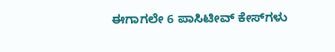ಈಗಾಗಲೇ 6 ಪಾಸಿಟೀವ್ ಕೇಸ್‍ಗಳು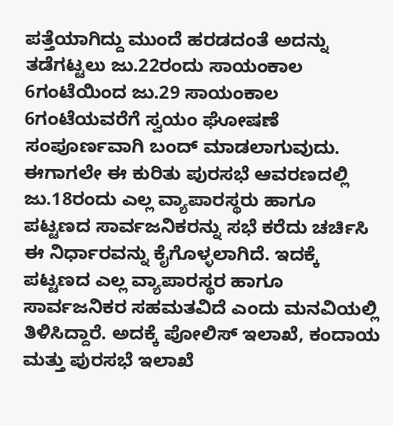ಪತ್ತೆಯಾಗಿದ್ದು ಮುಂದೆ ಹರಡದಂತೆ ಅದನ್ನು ತಡೆಗಟ್ಟಲು ಜು.22ರಂದು ಸಾಯಂಕಾಲ 6ಗಂಟೆಯಿಂದ ಜು.29 ಸಾಯಂಕಾಲ 6ಗಂಟೆಯವರೆಗೆ ಸ್ವಯಂ ಘೋಷಣೆ ಸಂಪೂರ್ಣವಾಗಿ ಬಂದ್ ಮಾಡಲಾಗುವುದು. ಈಗಾಗಲೇ ಈ ಕುರಿತು ಪುರಸಭೆ ಆವರಣದಲ್ಲಿ ಜು.18ರಂದು ಎಲ್ಲ ವ್ಯಾಪಾರಸ್ಥರು ಹಾಗೂ ಪಟ್ಟಣದ ಸಾರ್ವಜನಿಕರನ್ನು ಸಭೆ ಕರೆದು ಚರ್ಚಿಸಿ ಈ ನಿರ್ಧಾರವನ್ನು ಕೈಗೊಳ್ಳಲಾಗಿದೆ. ಇದಕ್ಕೆ ಪಟ್ಟಣದ ಎಲ್ಲ ವ್ಯಾಪಾರಸ್ಥರ ಹಾಗೂ ಸಾರ್ವಜನಿಕರ ಸಹಮತವಿದೆ ಎಂದು ಮನವಿಯಲ್ಲಿ ತಿಳಿಸಿದ್ದಾರೆ. ಅದಕ್ಕೆ ಪೋಲಿಸ್ ಇಲಾಖೆ, ಕಂದಾಯ ಮತ್ತು ಪುರಸಭೆ ಇಲಾಖೆ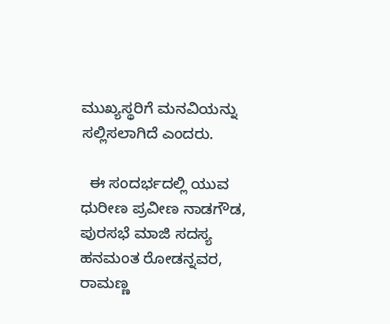ಮುಖ್ಯಸ್ಥರಿಗೆ ಮನವಿಯನ್ನು ಸಲ್ಲಿಸಲಾಗಿದೆ ಎಂದರು.

  ಈ ಸಂದರ್ಭದಲ್ಲಿ ಯುವ ಧುರೀಣ ಪ್ರವೀಣ ನಾಡಗೌಡ, ಪುರಸಭೆ ಮಾಜಿ ಸದಸ್ಯ ಹನಮಂತ ರೋಡನ್ನವರ, ರಾಮಣ್ಣ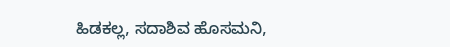ಹಿಡಕಲ್ಲ, ಸದಾಶಿವ ಹೊಸಮನಿ,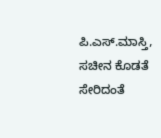ಪಿ.ಎಸ್.ಮಾಸ್ತಿ, ಸಚೀನ ಕೊಡತೆ ಸೇರಿದಂತೆ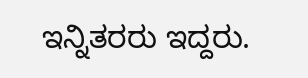ಇನ್ನಿತರರು ಇದ್ದರು.